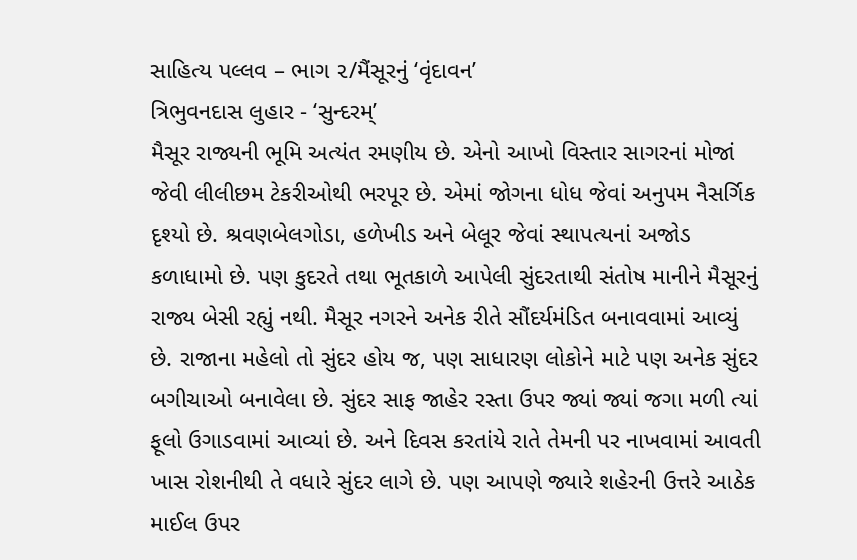સાહિત્ય પલ્લવ – ભાગ ૨/મૈંસૂરનું ‘વૃંદાવન’
ત્રિભુવનદાસ લુહાર - ‘સુન્દરમ્’
મૈસૂર રાજ્યની ભૂમિ અત્યંત રમણીય છે. એનો આખો વિસ્તાર સાગરનાં મોજાં જેવી લીલીછમ ટેકરીઓથી ભરપૂર છે. એમાં જોગના ધોધ જેવાં અનુપમ નૈસર્ગિક દૃશ્યો છે. શ્રવણબેલગોડા, હળેખીડ અને બેલૂર જેવાં સ્થાપત્યનાં અજોડ કળાધામો છે. પણ કુદરતે તથા ભૂતકાળે આપેલી સુંદરતાથી સંતોષ માનીને મૈસૂરનું રાજ્ય બેસી રહ્યું નથી. મૈસૂર નગરને અનેક રીતે સૌંદર્યમંડિત બનાવવામાં આવ્યું છે. રાજાના મહેલો તો સુંદર હોય જ, પણ સાધારણ લોકોને માટે પણ અનેક સુંદર બગીચાઓ બનાવેલા છે. સુંદર સાફ જાહેર રસ્તા ઉપર જ્યાં જ્યાં જગા મળી ત્યાં ફૂલો ઉગાડવામાં આવ્યાં છે. અને દિવસ કરતાંયે રાતે તેમની પર નાખવામાં આવતી ખાસ રોશનીથી તે વધારે સુંદર લાગે છે. પણ આપણે જ્યારે શહેરની ઉત્તરે આઠેક માઈલ ઉપર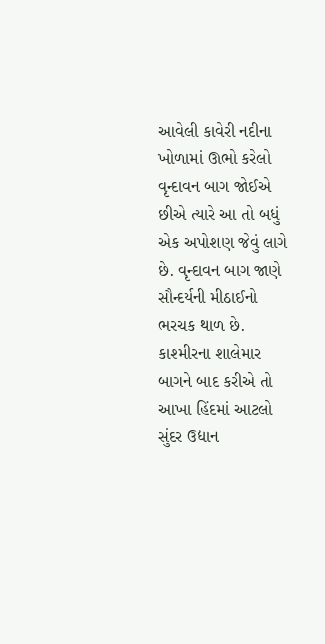આવેલી કાવેરી નદીના ખોળામાં ઊભો કરેલો વૃન્દાવન બાગ જોઈએ છીએ ત્યારે આ તો બધું એક અપોશણ જેવું લાગે છે. વૃન્દાવન બાગ જાણે સૌન્દર્યની મીઠાઈનો ભરચક થાળ છે. કાશ્મીરના શાલેમાર બાગને બાદ કરીએ તો આખા હિંદમાં આટલો સુંદર ઉદ્યાન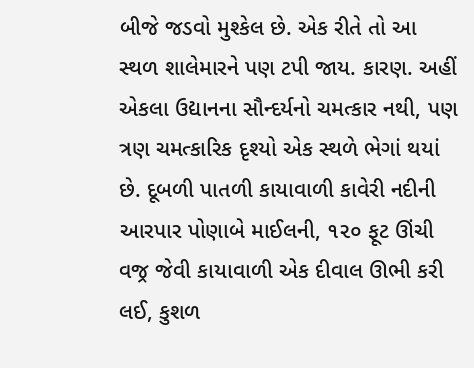બીજે જડવો મુશ્કેલ છે. એક રીતે તો આ સ્થળ શાલેમારને પણ ટપી જાય. કારણ. અહીં એકલા ઉદ્યાનના સૌન્દર્યનો ચમત્કાર નથી, પણ ત્રણ ચમત્કારિક દૃશ્યો એક સ્થળે ભેગાં થયાં છે. દૂબળી પાતળી કાયાવાળી કાવેરી નદીની આરપાર પોણાબે માઈલની, ૧૨૦ ફૂટ ઊંચી વજ્ર જેવી કાયાવાળી એક દીવાલ ઊભી કરી લઈ, કુશળ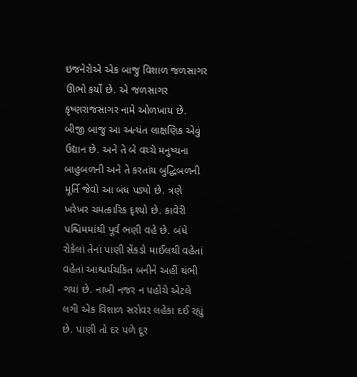ઇજનેરોએ એક બાજુ વિશાળ જળસાગર ઊભો કર્યો છે. એ જળસાગર કૃષ્ણરાજસાગર નામે ઓળખાય છે. બીજી બાજુ આ અત્યંત લાક્ષણિક એવું ઉદ્યાન છે. અને તે બે વચ્ચે મનુષ્યના બાહુબળની અને તે કરતાંય બુદ્ધિબળની મૂર્તિ જેવો આ બંધ પડ્યો છે. ત્રણે ખરેખર ચમત્કારિક દૃશ્યો છે. કાવેરી પશ્ચિમમાંથી પૂર્વ ભણી વહે છે. બંધે રોકેલાં તેનાં પાણી સેંકડો માઈલથી વહેતાં વહેતાં આશ્ચર્યચકિત બનીને અહીં થંભી ગયાં છે. નાખી નજર ન પહોંચે એટલે લગી એક વિશાળ સરોવર લહેકા દઈ રહ્યું છે. પાણી તો દર પળે દૂર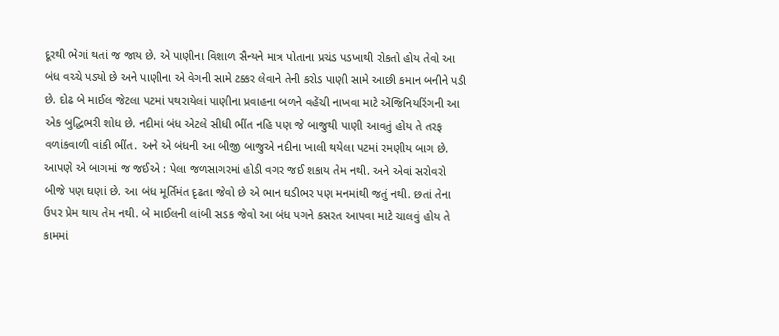દૂરથી ભેગાં થતાં જ જાય છે. એ પાણીના વિશાળ સૈન્યને માત્ર પોતાના પ્રચંડ પડખાથી રોકતો હોય તેવો આ બંધ વચ્ચે પડ્યો છે અને પાણીના એ વેગની સામે ટક્કર લેવાને તેની કરોડ પાણી સામે આછી કમાન બનીને પડી છે. દોઢ બે માઈલ જેટલા પટમાં પથરાયેલાં પાણીના પ્રવાહના બળને વહેંચી નાખવા માટે એંજિનિયરિંગની આ એક બુદ્ધિભરી શોધ છે. નદીમાં બંધ એટલે સીધી ભીંત નહિ પણ જે બાજુથી પાણી આવતું હોય તે તરફ વળાંકવાળી વાંકી ભીંત. અને એ બંધની આ બીજી બાજુએ નદીના ખાલી થયેલા પટમાં રમણીય બાગ છે. આપણે એ બાગમાં જ જઈએ : પેલા જળસાગરમાં હોડી વગર જઈ શકાય તેમ નથી. અને એવાં સરોવરો બીજે પણ ઘણાં છે. આ બંધ મૂર્તિમંત દૃઢતા જેવો છે એ ભાન ઘડીભર પણ મનમાંથી જતું નથી. છતાં તેના ઉપર પ્રેમ થાય તેમ નથી. બે માઈલની લાંબી સડક જેવો આ બંધ પગને કસરત આપવા માટે ચાલવું હોય તે કામમાં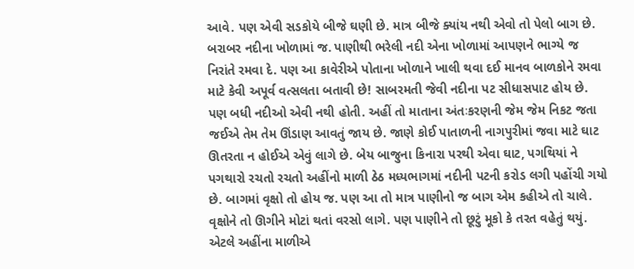આવે. પણ એવી સડકોયે બીજે ઘણી છે. માત્ર બીજે ક્યાંય નથી એવો તો પેલો બાગ છે. બરાબર નદીના ખોળામાં જ. પાણીથી ભરેલી નદી એના ખોળામાં આપણને ભાગ્યે જ નિરાંતે રમવા દે. પણ આ કાવેરીએ પોતાના ખોળાને ખાલી થવા દઈ માનવ બાળકોને રમવા માટે કેવી અપૂર્વ વત્સલતા બતાવી છે! સાબરમતી જેવી નદીના પટ સીધાસપાટ હોય છે. પણ બધી નદીઓ એવી નથી હોતી. અહીં તો માતાના અંતઃકરણની જેમ જેમ નિકટ જતા જઈએ તેમ તેમ ઊંડાણ આવતું જાય છે. જાણે કોઈ પાતાળની નાગપુરીમાં જવા માટે ઘાટ ઊતરતા ન હોઈએ એવું લાગે છે. બેય બાજુના કિનારા પરથી એવા ઘાટ, પગથિયાં ને પગથારો રચતો રચતો અહીંનો માળી ઠેઠ મધ્યભાગમાં નદીની પટની કરોડ લગી પહોંચી ગયો છે. બાગમાં વૃક્ષો તો હોય જ. પણ આ તો માત્ર પાણીનો જ બાગ એમ કહીએ તો ચાલે. વૃક્ષોને તો ઊગીને મોટાં થતાં વરસો લાગે. પણ પાણીને તો છૂટું મૂકો કે તરત વહેતું થયું. એટલે અહીંના માળીએ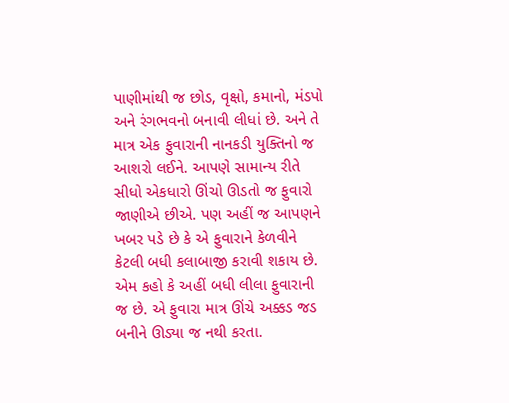પાણીમાંથી જ છોડ, વૃક્ષો, કમાનો, મંડપો અને રંગભવનો બનાવી લીધાં છે. અને તે માત્ર એક ફુવારાની નાનકડી યુક્તિનો જ આશરો લઈને. આપણે સામાન્ય રીતે સીધો એકધારો ઊંચો ઊડતો જ ફુવારો જાણીએ છીએ. પણ અહીં જ આપણને ખબર પડે છે કે એ ફુવારાને કેળવીને કેટલી બધી કલાબાજી કરાવી શકાય છે. એમ કહો કે અહીં બધી લીલા ફુવારાની જ છે. એ ફુવારા માત્ર ઊંચે અક્કડ જડ બનીને ઊડ્યા જ નથી કરતા.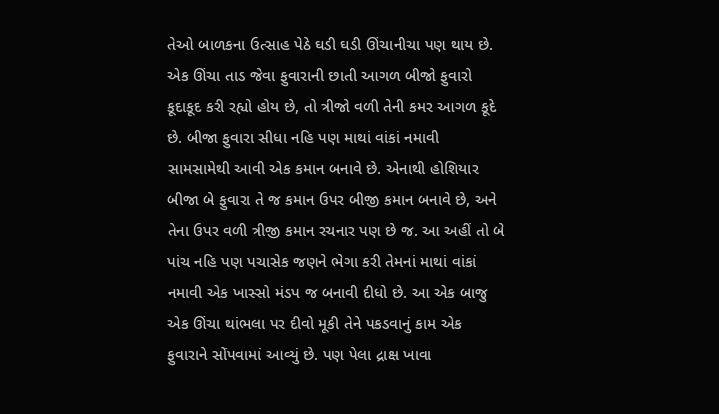તેઓ બાળકના ઉત્સાહ પેઠે ઘડી ઘડી ઊંચાનીચા પણ થાય છે. એક ઊંચા તાડ જેવા ફુવારાની છાતી આગળ બીજો ફુવારો કૂદાકૂદ કરી રહ્યો હોય છે, તો ત્રીજો વળી તેની કમર આગળ કૂદે છે. બીજા ફુવારા સીધા નહિ પણ માથાં વાંકાં નમાવી સામસામેથી આવી એક કમાન બનાવે છે. એનાથી હોશિયાર બીજા બે ફુવારા તે જ કમાન ઉપર બીજી કમાન બનાવે છે, અને તેના ઉપર વળી ત્રીજી કમાન રચનાર પણ છે જ. આ અહીં તો બે પાંચ નહિ પણ પચાસેક જણને ભેગા કરી તેમનાં માથાં વાંકાં નમાવી એક ખાસ્સો મંડપ જ બનાવી દીધો છે. આ એક બાજુ એક ઊંચા થાંભલા પર દીવો મૂકી તેને પકડવાનું કામ એક ફુવારાને સોંપવામાં આવ્યું છે. પણ પેલા દ્રાક્ષ ખાવા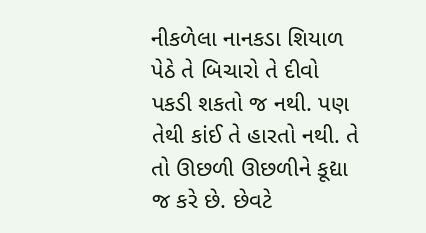નીકળેલા નાનકડા શિયાળ પેઠે તે બિચારો તે દીવો પકડી શકતો જ નથી. પણ તેથી કાંઈ તે હારતો નથી. તે તો ઊછળી ઊછળીને કૂદ્યા જ કરે છે. છેવટે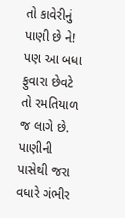તો કાવેરીનું પાણી છે ને! પણ આ બધા ફુવારા છેવટે તો રમતિયાળ જ લાગે છે. પાણીની પાસેથી જરા વધારે ગંભીર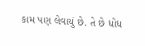કામ પણ લેવાયું છે. તે છે ધોધ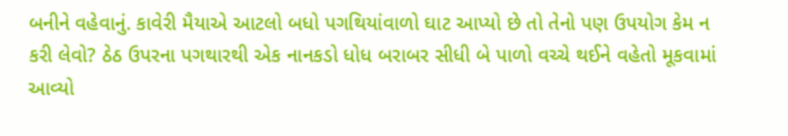બનીને વહેવાનું. કાવેરી મૈયાએ આટલો બધો પગથિયાંવાળો ઘાટ આપ્યો છે તો તેનો પણ ઉપયોગ કેમ ન કરી લેવો? ઠેઠ ઉપરના પગથારથી એક નાનકડો ધોધ બરાબર સીધી બે પાળો વચ્ચે થઈને વહેતો મૂકવામાં આવ્યો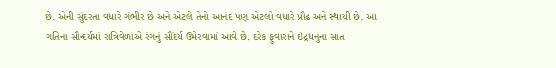છે. એની સુંદરતા વધારે ગંભીર છે અને એટલે તેનો આનંદ પણ એટલો વધારે પ્રૌઢ અને સ્થાયી છે. આ ગતિના સૌન્દર્યમાં રાત્રિવેળાએ રંગનું સૌંદર્ય ઉમેરવામાં આવે છે. દરેક ફુવારાને ઇંદ્રધનુના સાત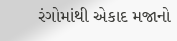રંગોમાંથી એકાદ મજાનો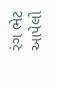રંગ ભેટ આપેલો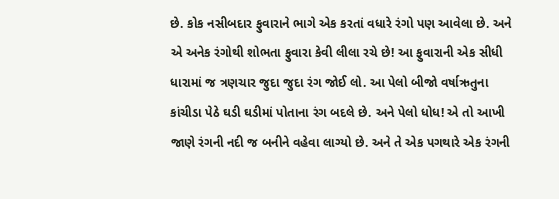છે. કોક નસીબદાર ફુવારાને ભાગે એક કરતાં વધારે રંગો પણ આવેલા છે. અને એ અનેક રંગોથી શોભતા ફુવારા કેવી લીલા રચે છે! આ ફુવારાની એક સીધી ધારામાં જ ત્રણચાર જુદા જુદા રંગ જોઈ લો. આ પેલો બીજો વર્ષાઋતુના કાંચીડા પેઠે ઘડી ઘડીમાં પોતાના રંગ બદલે છે. અને પેલો ધોધ! એ તો આખી જાણે રંગની નદી જ બનીને વહેવા લાગ્યો છે. અને તે એક પગથારે એક રંગની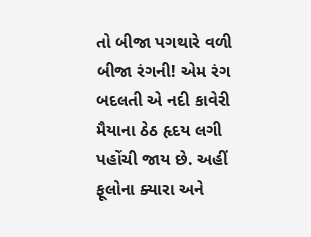તો બીજા પગથારે વળી બીજા રંગની! એમ રંગ બદલતી એ નદી કાવેરી મૈયાના ઠેઠ હૃદય લગી પહોંચી જાય છે. અહીં ફૂલોના ક્યારા અને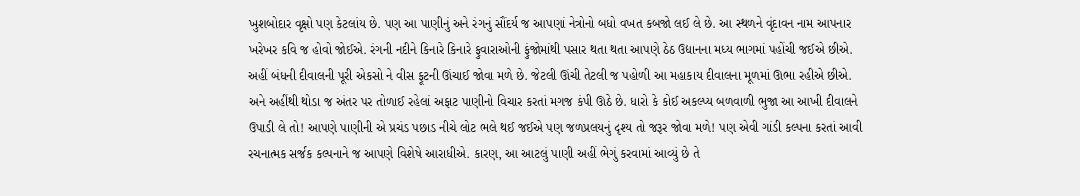ખુશબોદાર વૃક્ષો પણ કેટલાંય છે. પણ આ પાણીનું અને રંગનું સૌંદર્ય જ આપણાં નેત્રોનો બધો વખત કબજો લઈ લે છે. આ સ્થળને વૃંદાવન નામ આપનાર ખરેખર કવિ જ હોવો જોઈએ. રંગની નદીને કિનારે કિનારે ફુવારાઓની ફુંજોમાંથી પસાર થતા થતા આપણે ઠેઠ ઉદ્યાનના મધ્ય ભાગમાં પહોંચી જઈએ છીએ. અહીં બંધની દીવાલની પૂરી એકસો ને વીસ ફૂટની ઊંચાઈ જોવા મળે છે. જેટલી ઊંચી તેટલી જ પહોળી આ મહાકાય દીવાલના મૂળમાં ઊભા રહીએ છીએ. અને અહીંથી થોડા જ અંતર પર તોળાઈ રહેલાં અફાટ પાણીનો વિચાર કરતાં મગજ કંપી ઊઠે છે. ધારો કે કોઈ અકલ્પ્ય બળવાળી ભુજા આ આખી દીવાલને ઉપાડી લે તો! આપણે પાણીની એ પ્રચંડ પછાડ નીચે લોટ ભલે થઈ જઈએ પણ જળપ્રલયનું દૃશ્ય તો જરૂર જોવા મળે! પણ એવી ગાંડી કલ્પના કરતાં આવી રચનાત્મક સર્જક કલ્પનાને જ આપણે વિશેષે આરાધીએ. કારણ, આ આટલું પાણી અહીં ભેગું કરવામાં આવ્યું છે તે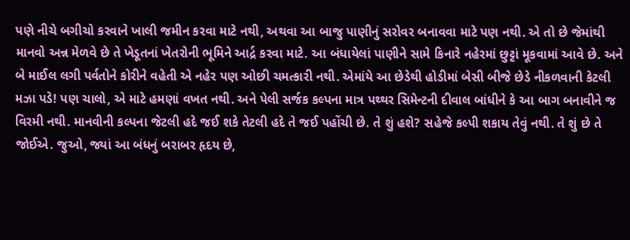પણે નીચે બગીચો કરવાને ખાલી જમીન કરવા માટે નથી, અથવા આ બાજુ પાણીનું સરોવર બનાવવા માટે પણ નથી. એ તો છે જેમાંથી માનવો અન્ન મેળવે છે તે ખેડૂતનાં ખેતરોની ભૂમિને આર્દ્ર કરવા માટે. આ બંધાયેલાં પાણીને સામે કિનારે નહેરમાં છુટ્ટાં મૂકવામાં આવે છે. અને બે માઈલ લગી પર્વતોને કોરીને વહેતી એ નહેર પણ ઓછી ચમત્કારી નથી. એમાંયે આ છેડેથી હોડીમાં બેસી બીજે છેડે નીકળવાની કેટલી મઝા પડે! પણ ચાલો, એ માટે હમણાં વખત નથી. અને પેલી સર્જક કલ્પના માત્ર પથ્થર સિમેન્ટની દીવાલ બાંધીને કે આ બાગ બનાવીને જ વિરમી નથી. માનવીની કલ્પના જેટલી હદે જઈ શકે તેટલી હદે તે જઈ પહોંચી છે. તે શું હશે? સહેજે કલ્પી શકાય તેવું નથી. તે શું છે તે જોઈએ. જુઓ, જ્યાં આ બંધનું બરાબર હૃદય છે,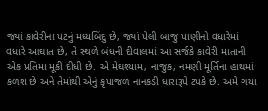જ્યાં કાવેરીના પટનું મધ્યબિંદુ છે, જ્યાં પેલી બાજુ પાણીનો વધારેમાં વધારે આઘાત છે, તે સ્થળે બંધની દીવાલમાં આ સર્જકે કાવેરી માતાની એક પ્રતિમા મૂકી દીધી છે. એ મેઘશ્યામ, નાજુક, નમણી મૂર્તિના હાથમાં કળશ છે અને તેમાંથી એનું કૃપાજળ નાનકડી ધારારૂપે ટપકે છે. અમે ગયા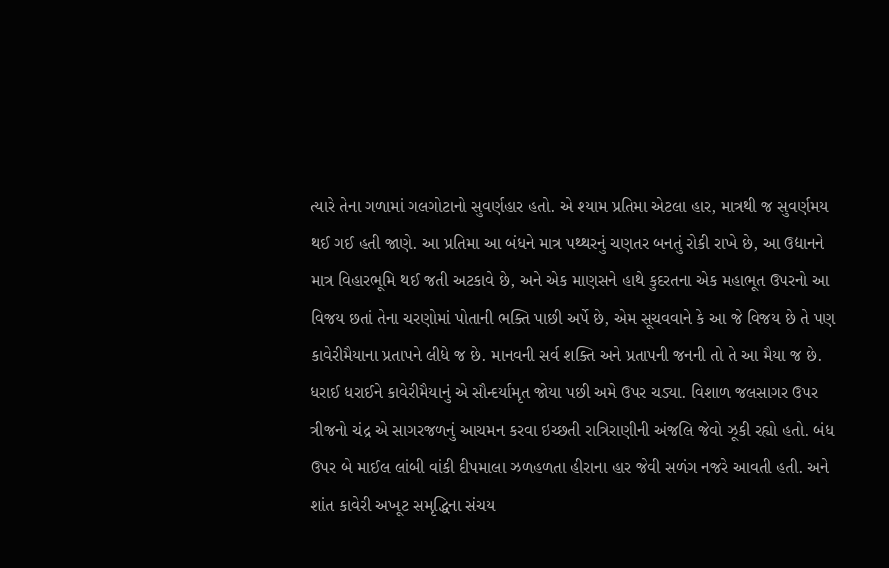ત્યારે તેના ગળામાં ગલગોટાનો સુવર્ણહાર હતો. એ શ્યામ પ્રતિમા એટલા હાર, માત્રથી જ સુવર્ણમય થઈ ગઈ હતી જાણે. આ પ્રતિમા આ બંધને માત્ર પથ્થરનું ચણતર બનતું રોકી રાખે છે, આ ઉદ્યાનને માત્ર વિહારભૂમિ થઈ જતી અટકાવે છે, અને એક માણસને હાથે કુદરતના એક મહાભૂત ઉપરનો આ વિજય છતાં તેના ચરણોમાં પોતાની ભક્તિ પાછી અર્પે છે, એમ સૂચવવાને કે આ જે વિજય છે તે પણ કાવેરીમૈયાના પ્રતાપને લીધે જ છે. માનવની સર્વ શક્તિ અને પ્રતાપની જનની તો તે આ મૈયા જ છે. ધરાઈ ધરાઈને કાવેરીમૈયાનું એ સૌન્દર્યામૃત જોયા પછી અમે ઉપર ચડ્યા. વિશાળ જલસાગર ઉપર ત્રીજનો ચંદ્ર એ સાગરજળનું આચમન કરવા ઇચ્છતી રાત્રિરાણીની અંજલિ જેવો ઝૂકી રહ્યો હતો. બંધ ઉપર બે માઈલ લાંબી વાંકી દીપમાલા ઝળહળતા હીરાના હાર જેવી સળંગ નજરે આવતી હતી. અને શાંત કાવેરી અખૂટ સમૃદ્ધિના સંચય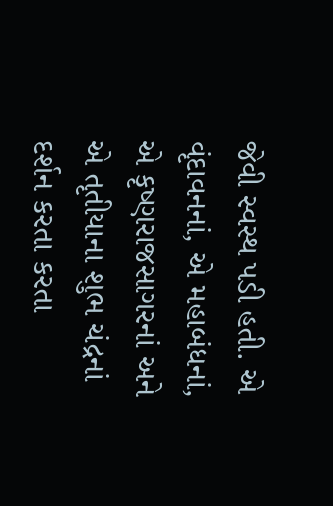જેવી સ્વસ્થ પડી હતી. એ વૃંદાવનનાં, એ મહાબંધનાં, એ કૃષ્ણરાજસાગરનાં અને એ તૃતીયાના શુભ ચંદ્રનાં દર્શન કરતા કરતા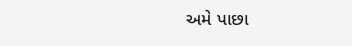અમે પાછા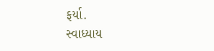ફર્યા.
સ્વાધ્યાય